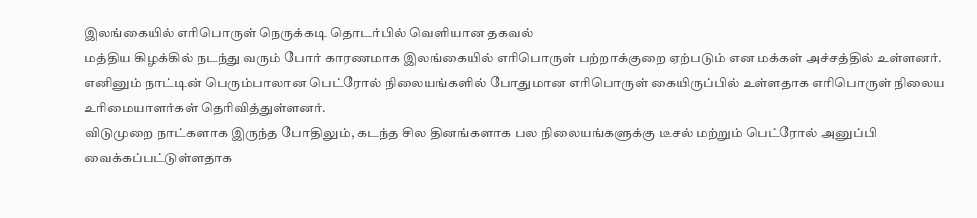இலங்கையில் எரிபொருள் நெருக்கடி தொடர்பில் வெளியான தகவல்
மத்திய கிழக்கில் நடந்து வரும் போர் காரணமாக இலங்கையில் எரிபொருள் பற்றாக்குறை ஏற்படும் என மக்கள் அச்சத்தில் உள்ளனர்.
எனினும் நாட்டின் பெரும்பாலான பெட்ரோல் நிலையங்களில் போதுமான எரிபொருள் கையிருப்பில் உள்ளதாக எரிபொருள் நிலைய உரிமையாளர்கள் தெரிவித்துள்ளனர்.
விடுமுறை நாட்களாக இருந்த போதிலும், கடந்த சில தினங்களாக பல நிலையங்களுக்கு டீசல் மற்றும் பெட்ரோல் அனுப்பி வைக்கப்பட்டுள்ளதாக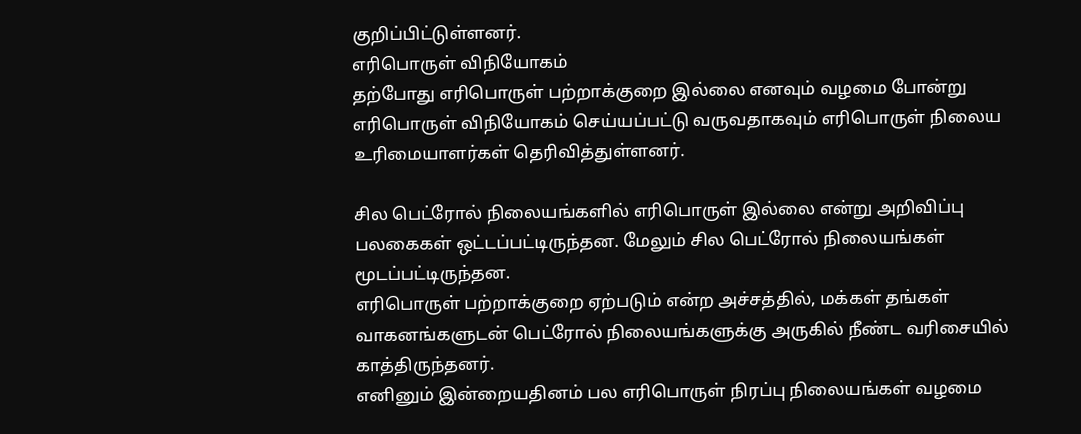குறிப்பிட்டுள்ளனர்.
எரிபொருள் விநியோகம்
தற்போது எரிபொருள் பற்றாக்குறை இல்லை எனவும் வழமை போன்று எரிபொருள் விநியோகம் செய்யப்பட்டு வருவதாகவும் எரிபொருள் நிலைய உரிமையாளர்கள் தெரிவித்துள்ளனர்.

சில பெட்ரோல் நிலையங்களில் எரிபொருள் இல்லை என்று அறிவிப்பு பலகைகள் ஒட்டப்பட்டிருந்தன. மேலும் சில பெட்ரோல் நிலையங்கள் மூடப்பட்டிருந்தன.
எரிபொருள் பற்றாக்குறை ஏற்படும் என்ற அச்சத்தில், மக்கள் தங்கள் வாகனங்களுடன் பெட்ரோல் நிலையங்களுக்கு அருகில் நீண்ட வரிசையில் காத்திருந்தனர்.
எனினும் இன்றையதினம் பல எரிபொருள் நிரப்பு நிலையங்கள் வழமை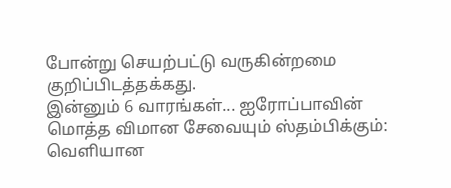போன்று செயற்பட்டு வருகின்றமை குறிப்பிடத்தக்கது.
இன்னும் 6 வாரங்கள்... ஐரோப்பாவின் மொத்த விமான சேவையும் ஸ்தம்பிக்கும்: வெளியான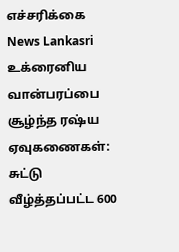எச்சரிக்கை News Lankasri
உக்ரைனிய வான்பரப்பை சூழ்ந்த ரஷ்ய ஏவுகணைகள்: சுட்டு வீழ்த்தப்பட்ட 600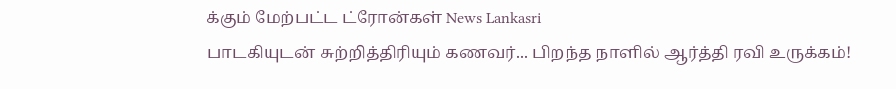க்கும் மேற்பட்ட ட்ரோன்கள் News Lankasri
பாடகியுடன் சுற்றித்திரியும் கணவர்... பிறந்த நாளில் ஆர்த்தி ரவி உருக்கம்!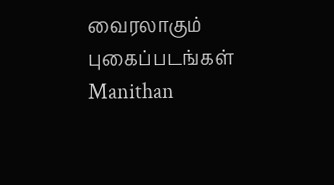வைரலாகும் புகைப்படங்கள் Manithan